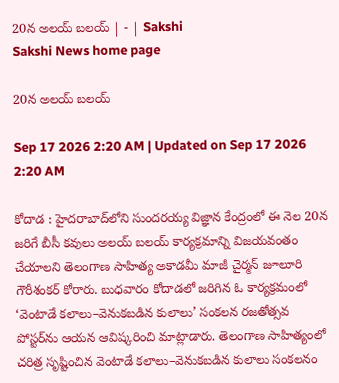20న అలయ్‌ బలయ్‌ | - | Sakshi
Sakshi News home page

20న అలయ్‌ బలయ్‌

Sep 17 2026 2:20 AM | Updated on Sep 17 2026 2:20 AM

కోదాడ : హైదరాబాద్‌లోని సుందరయ్య విజ్ఞాన కేంద్రంలో ఈ నెల 20న జరిగే బీసీ కవులు అలయ్‌ బలయ్‌ కార్యక్రమాన్ని విజయవంతం చేయాలని తెలంగాణ సాహిత్య అకాడమీ మాజీ చైర్మన్‌ జూలూరి గౌరీశంకర్‌ కోరారు. బుధవారం కోదాడలో జరిగిన ఓ కార్యక్రమంలో ‘వెంటాడే కలాలు–వెనుకబడిన కులాలు’ సంకలన రజతోత్సవ పోస్టర్‌ను ఆయన ఆవిష్కరించి మాట్లాడారు. తెలంగాణ సాహిత్యంలో చరిత్ర సృష్టించిన వెంటాడే కలాలు–వెనుకబడిన కులాలు సంకలనం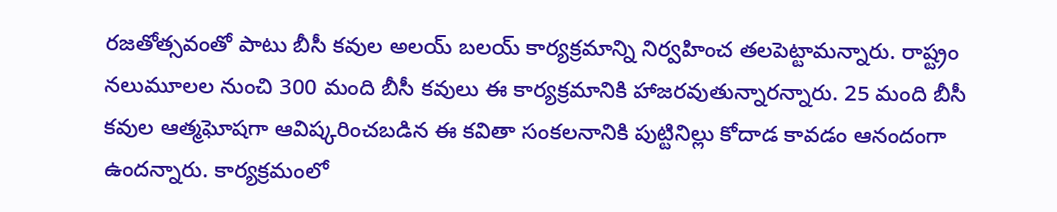రజతోత్సవంతో పాటు బీసీ కవుల అలయ్‌ బలయ్‌ కార్యక్రమాన్ని నిర్వహించ తలపెట్టామన్నారు. రాష్ట్రం నలుమూలల నుంచి 300 మంది బీసీ కవులు ఈ కార్యక్రమానికి హాజరవుతున్నారన్నారు. 25 మంది బీసీ కవుల ఆత్మఘోషగా ఆవిష్కరించబడిన ఈ కవితా సంకలనానికి పుట్టినిల్లు కోదాడ కావడం ఆనందంగా ఉందన్నారు. కార్యక్రమంలో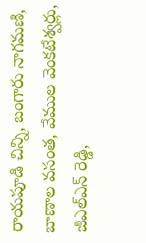రాయపూడి చిన్ని, బంగారు నాగమణి, బాణాల వసంత, వేముల వెంకటేశ్వర్లు, జీఎల్‌ఎన్‌ రెడ్డి,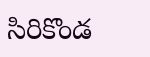సిరికొండ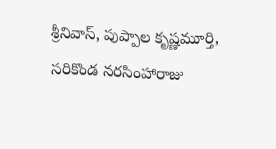శ్రీనివాస్‌, పుప్పాల కృష్ణమూర్తి, సరికొండ నరసింహారాజు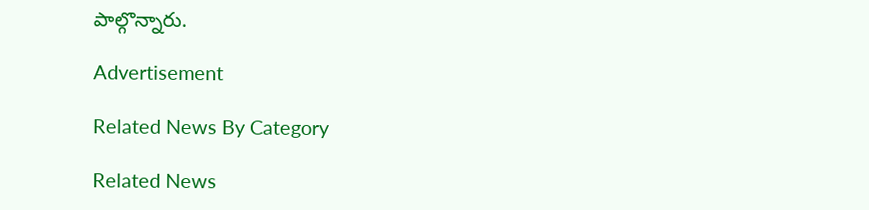పాల్గొన్నారు.

Advertisement

Related News By Category

Related News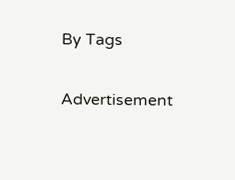By Tags

Advertisement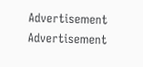Advertisement
Advertisement